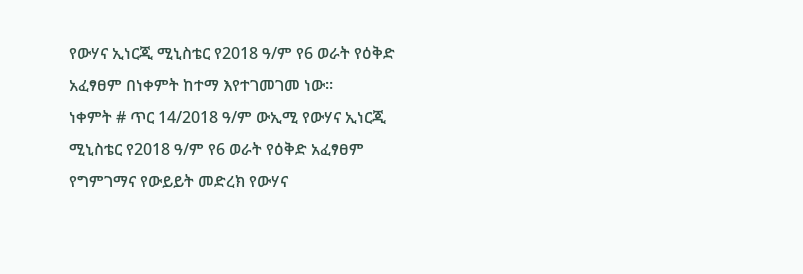የውሃና ኢነርጂ ሚኒስቴር የ2018 ዓ/ም የ6 ወራት የዕቅድ አፈፃፀም በነቀምት ከተማ እየተገመገመ ነው።
ነቀምት # ጥር 14/2018 ዓ/ም ውኢሚ የውሃና ኢነርጂ ሚኒስቴር የ2018 ዓ/ም የ6 ወራት የዕቅድ አፈፃፀም የግምገማና የውይይት መድረክ የውሃና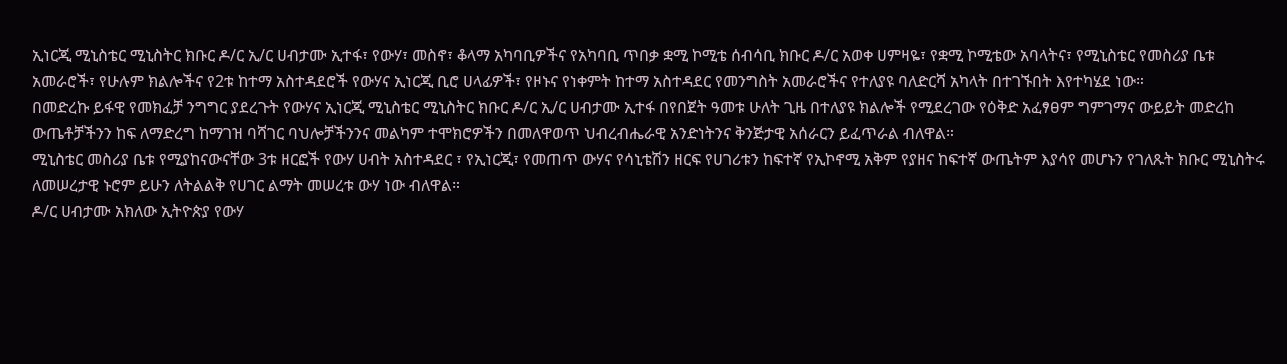ኢነርጂ ሚኒስቴር ሚኒስትር ክቡር ዶ/ር ኢ/ር ሀብታሙ ኢተፋ፣ የውሃ፣ መስኖ፣ ቆላማ አካባቢዎችና የአካባቢ ጥበቃ ቋሚ ኮሚቴ ሰብሳቢ ክቡር ዶ/ር አወቀ ሀምዛዬ፣ የቋሚ ኮሚቴው አባላትና፣ የሚኒስቴር የመስሪያ ቤቱ አመራሮች፣ የሁሉም ክልሎችና የ2ቱ ከተማ አስተዳደሮች የውሃና ኢነርጂ ቢሮ ሀላፊዎች፣ የዞኑና የነቀምት ከተማ አስተዳደር የመንግስት አመራሮችና የተለያዩ ባለድርሻ አካላት በተገኙበት እየተካሄደ ነው።
በመድረኩ ይፋዊ የመክፈቻ ንግግር ያደረጉት የውሃና ኢነርጂ ሚኒስቴር ሚኒስትር ክቡር ዶ/ር ኢ/ር ሀብታሙ ኢተፋ በየበጀት ዓመቱ ሁለት ጊዜ በተለያዩ ክልሎች የሚደረገው የዕቅድ አፈፃፀም ግምገማና ውይይት መድረከ ውጤቶቻችንን ከፍ ለማድረግ ከማገዝ ባሻገር ባህሎቻችንንና መልካም ተሞክሮዎችን በመለዋወጥ ህብረብሔራዊ አንድነትንና ቅንጅታዊ አሰራርን ይፈጥራል ብለዋል።
ሚኒስቴር መስሪያ ቤቱ የሚያከናውናቸው 3ቱ ዘርፎች የውሃ ሀብት አስተዳደር ፣ የኢነርጂ፣ የመጠጥ ውሃና የሳኒቴሽን ዘርፍ የሀገሪቱን ከፍተኛ የኢኮኖሚ አቅም የያዘና ከፍተኛ ውጤትም እያሳየ መሆኑን የገለጹት ክቡር ሚኒስትሩ ለመሠረታዊ ኑሮም ይሁን ለትልልቅ የሀገር ልማት መሠረቱ ውሃ ነው ብለዋል።
ዶ/ር ሀብታሙ አክለው ኢትዮጵያ የውሃ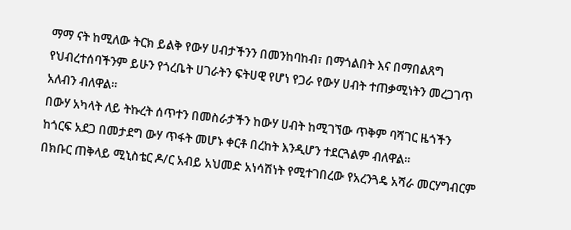ማማ ናት ከሚለው ትርክ ይልቅ የውሃ ሀብታችንን በመንከባከብ፣ በማጎልበት እና በማበልጸግ የህብረተሰባችንም ይሁን የጎረቤት ሀገራትን ፍትሀዊ የሆነ የጋራ የውሃ ሀብት ተጠቃሚነትን መረጋገጥ አለብን ብለዋል።
በውሃ አካላት ለይ ትኩረት ሰጥተን በመስራታችን ከውሃ ሀብት ከሚገኘው ጥቅም ባሻገር ዜጎችን ከጎርፍ አደጋ በመታደግ ውሃ ጥፋት መሆኑ ቀርቶ በረከት እንዲሆን ተደርጓልም ብለዋል።
በክቡር ጠቅላይ ሚኒስቴር ዶ/ር አብይ አህመድ አነሳሽነት የሚተገበረው የአረንጓዴ አሻራ መርሃግብርም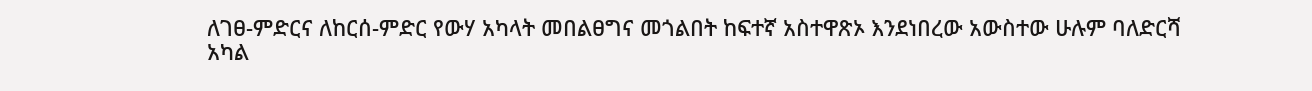ለገፀ-ምድርና ለከርሰ-ምድር የውሃ አካላት መበልፀግና መጎልበት ከፍተኛ አስተዋጽኦ እንደነበረው አውስተው ሁሉም ባለድርሻ አካል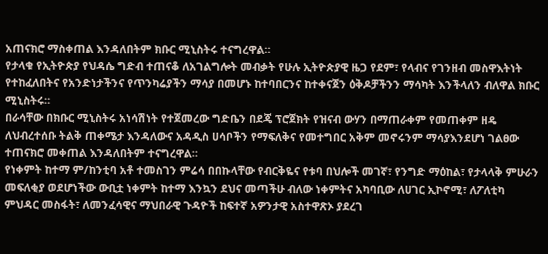አጠናክሮ ማስቀጠል እንዳለበትም ክቡር ሚኒስትሩ ተናግረዋል።
የታላቁ የኢትዮጵያ የህዳሴ ግድብ ተጠናቆ ለአገልግሎት መብቃት የሁሉ ኢትዮጵያዊ ዜጋ የደም፣ የላብና የገንዘብ መስዋእትነት የተከፈለበትና የአንድነታችንና የጥንካሬያችን ማሳያ በመሆኑ ከተባበርንና ከተቀናጀን ዕቅዶቻችንን ማሳካት እንችላለን ብለዋል ክቡር ሚኒስትሩ።
በራሳቸው በክቡር ሚኒስትሩ አነሳሽነት የተጀመረው ግድቤን በደጄ ፕሮጀክት የዝናብ ውሃን በማጠራቀም የመጠቀም ዘዴ ለህብረተሰቡ ትልቅ ጠቀሜታ እንዳለውና አዳዲስ ሀሳቦችን የማፍለቅና የመተግበር አቅም መኖሩንም ማሳያእንደሆነ ገልፀው ተጠናክሮ መቀጠል እንዳለበትም ተናግረዋል።
የነቀምት ከተማ ም/ከንቲባ አቶ ተመስገን ምሬሳ በበኩላቸው የብርቅዬና የቱባ በህሎች መገኛ፣ የንግድ ማዕከል፣ የታላላቅ ምሁራን መፍለቂያ ወደሆነችው ውቢቷ ነቀምት ከተማ እንኳን ደህና መጣችሁ ብለው ነቀምትና አካባቢው ለሀገር ኢኮኖሚ፣ ለፖለቲካ ምህዳር መስፋት፣ ለመንፈሳዊና ማህበራዊ ጉዳዮች ከፍተኛ አዎንታዊ አስተዋጽኦ ያደረገ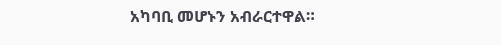አካባቢ መሆኑን አብራርተዋል።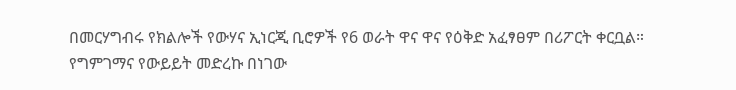በመርሃግብሩ የክልሎች የውሃና ኢነርጂ ቢሮዎች የ6 ወራት ዋና ዋና የዕቅድ አፈፃፀም በሪፖርት ቀርቧል።
የግምገማና የውይይት መድረኩ በነገው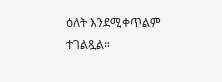ዕለት እንደሚቀጥልም ተገልጿል።